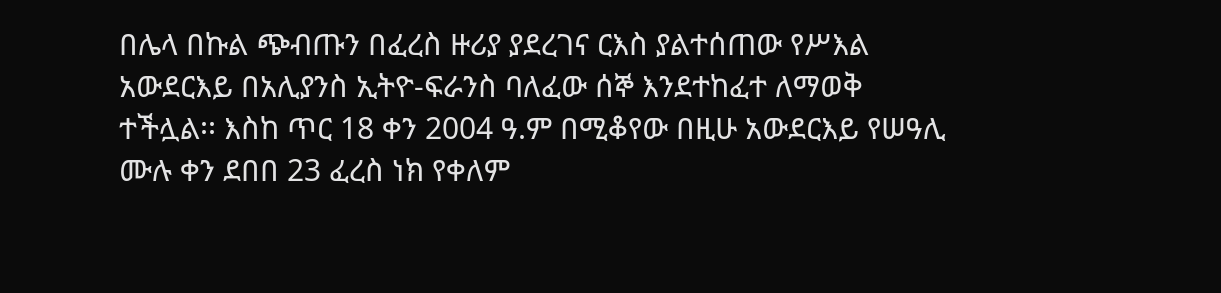በሌላ በኩል ጭብጡን በፈረስ ዙሪያ ያደረገና ርእስ ያልተሰጠው የሥእል አውደርእይ በአሊያንስ ኢትዮ-ፍራንስ ባለፈው ሰኞ እንደተከፈተ ለማወቅ ተችሏል፡፡ እስከ ጥር 18 ቀን 2004 ዓ.ም በሚቆየው በዚሁ አውደርእይ የሠዓሊ ሙሉ ቀን ደበበ 23 ፈረስ ነክ የቀለም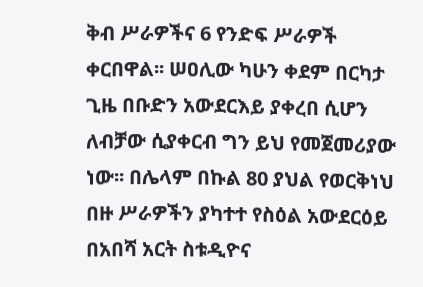ቅብ ሥራዎችና 6 የንድፍ ሥራዎች ቀርበዋል፡፡ ሠዐሊው ካሁን ቀደም በርካታ ጊዜ በቡድን አውደርእይ ያቀረበ ሲሆን ለብቻው ሲያቀርብ ግን ይህ የመጀመሪያው ነው፡፡ በሌላም በኩል 80 ያህል የወርቅነህ በዙ ሥራዎችን ያካተተ የስዕል አውደርዕይ በአበሻ አርት ስቱዲዮና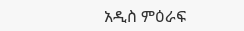አዲስ ምዕራፍ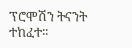ፕሮሞሽን ትናንት ተከፈተ፡፡